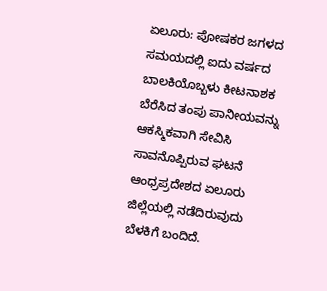ಏಲೂರು: ಪೋಷಕರ ಜಗಳದ ಸಮಯದಲ್ಲಿ ಐದು ವರ್ಷದ ಬಾಲಕಿಯೊಬ್ಬಳು ಕೀಟನಾಶಕ ಬೆರೆಸಿದ ತಂಪು ಪಾನೀಯವನ್ನು ಆಕಸ್ಮಿಕವಾಗಿ ಸೇವಿಸಿ ಸಾವನೊಪ್ಪಿರುವ ಘಟನೆ ಆಂಧ್ರಪ್ರದೇಶದ ಏಲೂರು ಜಿಲ್ಲೆಯಲ್ಲಿ ನಡೆದಿರುವುದು ಬೆಳಕಿಗೆ ಬಂದಿದೆ.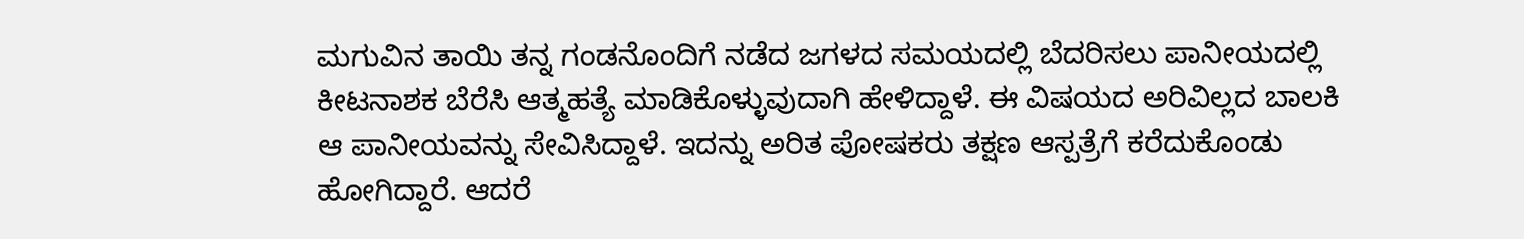ಮಗುವಿನ ತಾಯಿ ತನ್ನ ಗಂಡನೊಂದಿಗೆ ನಡೆದ ಜಗಳದ ಸಮಯದಲ್ಲಿ ಬೆದರಿಸಲು ಪಾನೀಯದಲ್ಲಿ ಕೀಟನಾಶಕ ಬೆರೆಸಿ ಆತ್ಮಹತ್ಯೆ ಮಾಡಿಕೊಳ್ಳುವುದಾಗಿ ಹೇಳಿದ್ದಾಳೆ. ಈ ವಿಷಯದ ಅರಿವಿಲ್ಲದ ಬಾಲಕಿ ಆ ಪಾನೀಯವನ್ನು ಸೇವಿಸಿದ್ದಾಳೆ. ಇದನ್ನು ಅರಿತ ಪೋಷಕರು ತಕ್ಷಣ ಆಸ್ಪತ್ರೆಗೆ ಕರೆದುಕೊಂಡು ಹೋಗಿದ್ದಾರೆ. ಆದರೆ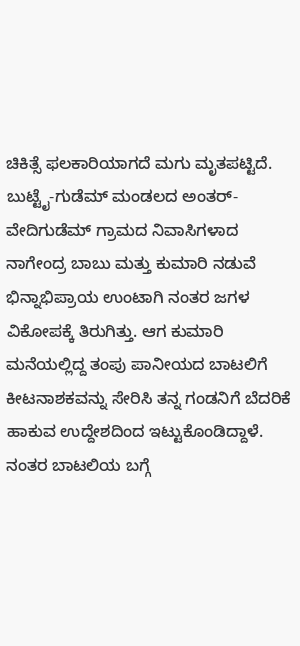ಚಿಕಿತ್ಸೆ ಫಲಕಾರಿಯಾಗದೆ ಮಗು ಮೃತಪಟ್ಟಿದೆ.
ಬುಟ್ಟೈ-ಗುಡೆಮ್ ಮಂಡಲದ ಅಂತರ್-ವೇದಿಗುಡೆಮ್ ಗ್ರಾಮದ ನಿವಾಸಿಗಳಾದ ನಾಗೇಂದ್ರ ಬಾಬು ಮತ್ತು ಕುಮಾರಿ ನಡುವೆ ಭಿನ್ನಾಭಿಪ್ರಾಯ ಉಂಟಾಗಿ ನಂತರ ಜಗಳ ವಿಕೋಪಕ್ಕೆ ತಿರುಗಿತ್ತು. ಆಗ ಕುಮಾರಿ ಮನೆಯಲ್ಲಿದ್ದ ತಂಪು ಪಾನೀಯದ ಬಾಟಲಿಗೆ ಕೀಟನಾಶಕವನ್ನು ಸೇರಿಸಿ ತನ್ನ ಗಂಡನಿಗೆ ಬೆದರಿಕೆ ಹಾಕುವ ಉದ್ದೇಶದಿಂದ ಇಟ್ಟುಕೊಂಡಿದ್ದಾಳೆ. ನಂತರ ಬಾಟಲಿಯ ಬಗ್ಗೆ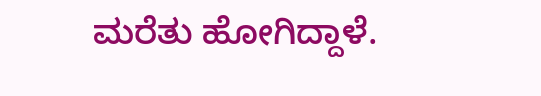ಮರೆತು ಹೋಗಿದ್ದಾಳೆ.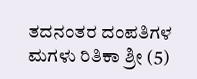ತದನಂತರ ದಂಪತಿಗಳ ಮಗಳು ರಿತಿಕಾ ಶ್ರೀ (5)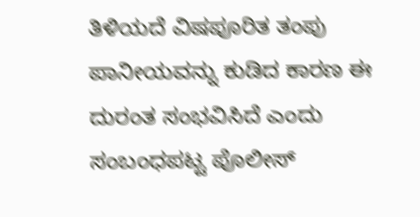ತಿಳಿಯದೆ ವಿಷಪೂರಿತ ತಂಪು ಪಾನೀಯವನ್ನು ಕುಡಿದ ಕಾರಣ ಈ ದುರಂತ ಸಂಭವಿಸಿದೆ ಎಂದು ಸಂಬಂಧಪಟ್ಟ ಪೊಲೀಸ್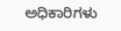ಅಧಿಕಾರಿಗಳು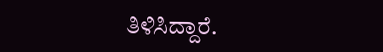ತಿಳಿಸಿದ್ದಾರೆ.